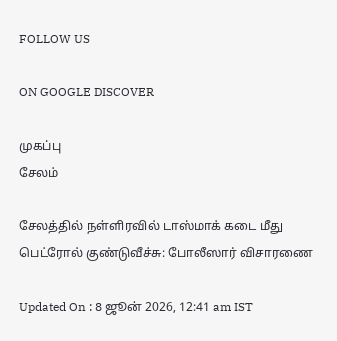FOLLOW US

ON GOOGLE DISCOVER

முகப்பு
சேலம்

சேலத்தில் நள்ளிரவில் டாஸ்மாக் கடை மீது பெட்ரோல் குண்டுவீச்சு: போலீஸார் விசாரணை

Updated On : 8 ஜூன் 2026, 12:41 am IST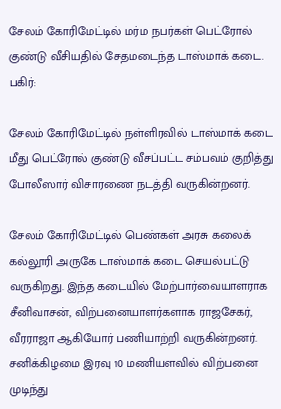சேலம் கோரிமேட்டில் மர்ம நபர்கள் பெட்ரோல் குண்டு வீசியதில் சேதமடைந்த டாஸ்மாக் கடை.
பகிர்:

சேலம் கோரிமேட்டில் நள்ளிரவில் டாஸ்மாக் கடை மீது பெட்ரோல் குண்டு வீசப்பட்ட சம்பவம் குறித்து போலீஸார் விசாரணை நடத்தி வருகின்றனர்.

சேலம் கோரிமேட்டில் பெண்கள் அரசு கலைக் கல்லூரி அருகே டாஸ்மாக் கடை செயல்பட்டு வருகிறது. இந்த கடையில் மேற்பார்வையாளராக சீனிவாசன், விற்பனையாளர்களாக ராஜசேகர், வீரராஜா ஆகியோர் பணியாற்றி வருகின்றனர். சனிக்கிழமை இரவு 10 மணியளவில் விற்பனை முடிந்து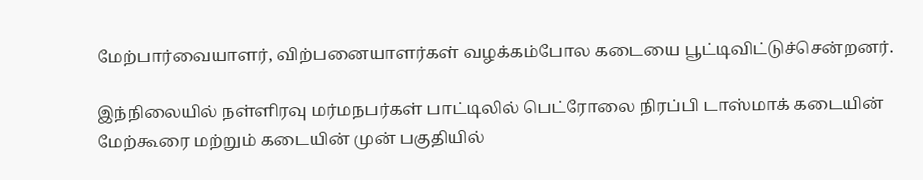மேற்பார்வையாளர், விற்பனையாளர்கள் வழக்கம்போல கடையை பூட்டிவிட்டுச்சென்றனர்.

இந்நிலையில் நள்ளிரவு மர்மநபர்கள் பாட்டிலில் பெட்ரோலை நிரப்பி டாஸ்மாக் கடையின் மேற்கூரை மற்றும் கடையின் முன் பகுதியில்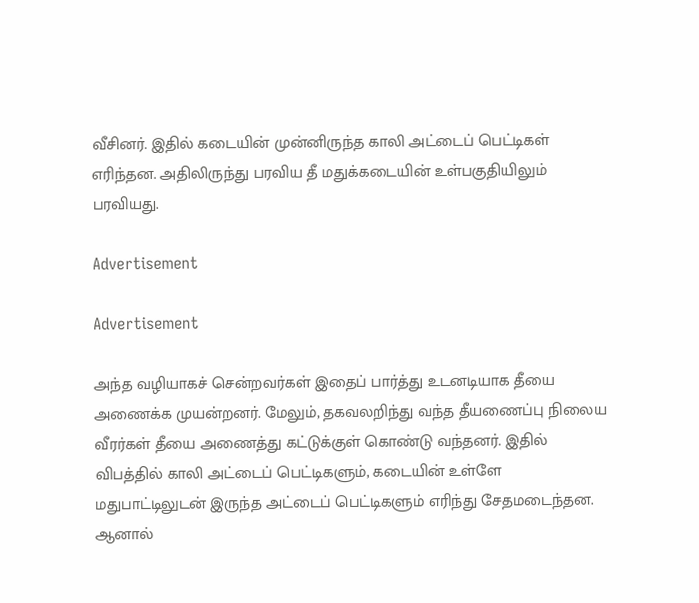வீசினர். இதில் கடையின் முன்னிருந்த காலி அட்டைப் பெட்டிகள் எரிந்தன. அதிலிருந்து பரவிய தீ மதுக்கடையின் உள்பகுதியிலும் பரவியது.

Advertisement

Advertisement

அந்த வழியாகச் சென்றவர்கள் இதைப் பார்த்து உடனடியாக தீயை அணைக்க முயன்றனர். மேலும், தகவலறிந்து வந்த தீயணைப்பு நிலைய வீரர்கள் தீயை அணைத்து கட்டுக்குள் கொண்டு வந்தனர். இதில் விபத்தில் காலி அட்டைப் பெட்டிகளும், கடையின் உள்ளே மதுபாட்டிலுடன் இருந்த அட்டைப் பெட்டிகளும் எரிந்து சேதமடைந்தன. ஆனால்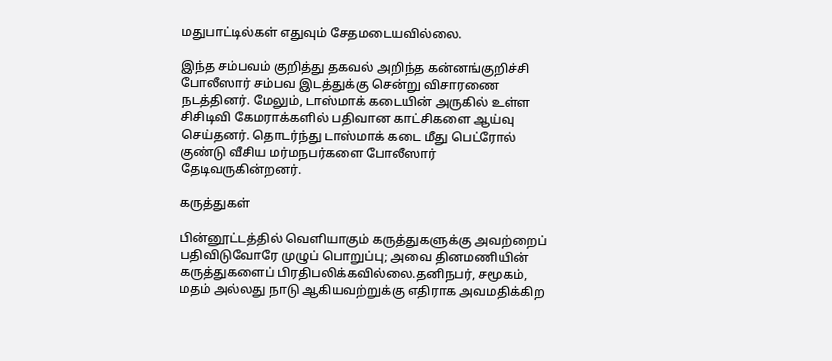மதுபாட்டில்கள் எதுவும் சேதமடையவில்லை.

இந்த சம்பவம் குறித்து தகவல் அறிந்த கன்னங்குறிச்சி போலீஸார் சம்பவ இடத்துக்கு சென்று விசாரணை நடத்தினர். மேலும், டாஸ்மாக் கடையின் அருகில் உள்ள சிசிடிவி கேமராக்களில் பதிவான காட்சிகளை ஆய்வு செய்தனர். தொடர்ந்து டாஸ்மாக் கடை மீது பெட்ரோல் குண்டு வீசிய மர்மநபர்களை போலீஸார் தேடிவருகின்றனர்.

கருத்துகள்

பின்னூட்டத்தில் வெளியாகும் கருத்துகளுக்கு அவற்றைப் பதிவிடுவோரே முழுப் பொறுப்பு; அவை தினமணியின் கருத்துகளைப் பிரதிபலிக்கவில்லை.தனிநபர், சமூகம், மதம் அல்லது நாடு ஆகியவற்றுக்கு எதிராக அவமதிக்கிற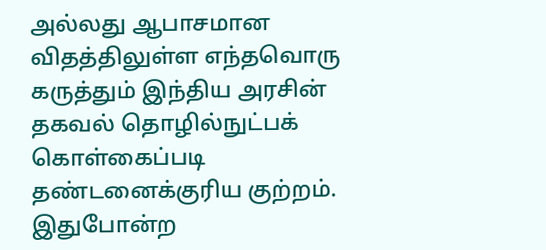அல்லது ஆபாசமான விதத்திலுள்ள எந்தவொரு கருத்தும் இந்திய அரசின் தகவல் தொழில்நுட்பக் கொள்கைப்படி தண்டனைக்குரிய குற்றம். இதுபோன்ற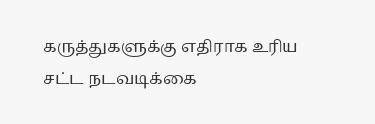கருத்துகளுக்கு எதிராக உரிய சட்ட நடவடிக்கை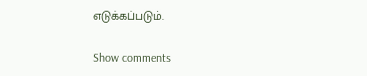எடுக்கப்படும்.

Show comments